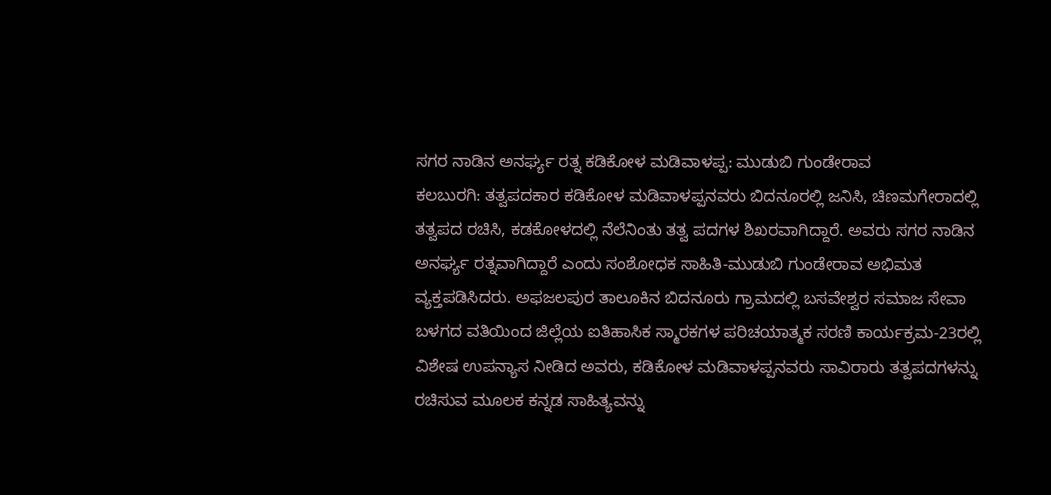ಸಗರ ನಾಡಿನ ಅನರ್ಘ್ಯ ರತ್ನ ಕಡಿಕೋಳ ಮಡಿವಾಳಪ್ಪ: ಮುಡುಬಿ ಗುಂಡೇರಾವ
ಕಲಬುರಗಿ: ತತ್ವಪದಕಾರ ಕಡಿಕೋಳ ಮಡಿವಾಳಪ್ಪನವರು ಬಿದನೂರಲ್ಲಿ ಜನಿಸಿ, ಚಿಣಮಗೇರಾದಲ್ಲಿ ತತ್ವಪದ ರಚಿಸಿ, ಕಡಕೋಳದಲ್ಲಿ ನೆಲೆನಿಂತು ತತ್ವ ಪದಗಳ ಶಿಖರವಾಗಿದ್ದಾರೆ. ಅವರು ಸಗರ ನಾಡಿನ ಅನರ್ಘ್ಯ ರತ್ನವಾಗಿದ್ದಾರೆ ಎಂದು ಸಂಶೋಧಕ ಸಾಹಿತಿ-ಮುಡುಬಿ ಗುಂಡೇರಾವ ಅಭಿಮತ ವ್ಯಕ್ತಪಡಿಸಿದರು. ಅಫಜಲಪುರ ತಾಲೂಕಿನ ಬಿದನೂರು ಗ್ರಾಮದಲ್ಲಿ ಬಸವೇಶ್ವರ ಸಮಾಜ ಸೇವಾ ಬಳಗದ ವತಿಯಿಂದ ಜಿಲ್ಲೆಯ ಐತಿಹಾಸಿಕ ಸ್ಮಾರಕಗಳ ಪರಿಚಯಾತ್ಮಕ ಸರಣಿ ಕಾರ್ಯಕ್ರಮ-23ರಲ್ಲಿ ವಿಶೇಷ ಉಪನ್ಯಾಸ ನೀಡಿದ ಅವರು, ಕಡಿಕೋಳ ಮಡಿವಾಳಪ್ಪನವರು ಸಾವಿರಾರು ತತ್ವಪದಗಳನ್ನು ರಚಿಸುವ ಮೂಲಕ ಕನ್ನಡ ಸಾಹಿತ್ಯವನ್ನು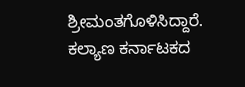ಶ್ರೀಮಂತಗೊಳಿಸಿದ್ದಾರೆ. ಕಲ್ಯಾಣ ಕರ್ನಾಟಕದ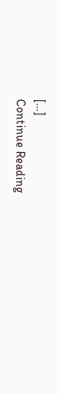[…]
Continue Reading